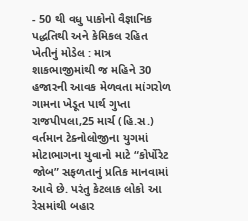- 50 થી વધુ પાકોનો વૈજ્ઞાનિક પદ્ધતિથી અને કેમિકલ રહિત ખેતીનું મોડેલ : માત્ર શાકભાજીમાંથી જ મહિને 30 હજારની આવક મેળવતા માંગરોળ ગામના ખેડૂત પાર્થ ગુપ્તા
રાજપીપલા,25 માર્ચ (હિ.સ.) વર્તમાન ટેક્નોલોજીના યુગમાં મોટાભાગના યુવાનો માટે “કોર્પોરેટ જોબ” સફળતાનું પ્રતિક માનવામાં આવે છે. પરંતુ કેટલાક લોકો આ રેસમાંથી બહાર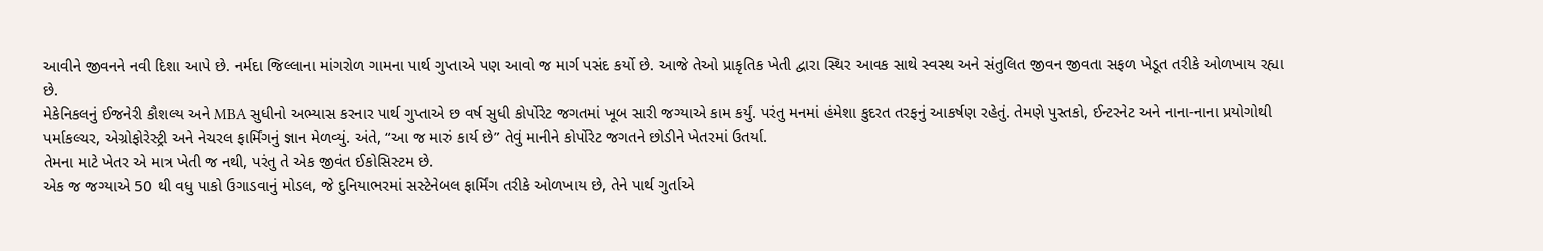આવીને જીવનને નવી દિશા આપે છે. નર્મદા જિલ્લાના માંગરોળ ગામના પાર્થ ગુપ્તાએ પણ આવો જ માર્ગ પસંદ કર્યો છે. આજે તેઓ પ્રાકૃતિક ખેતી દ્વારા સ્થિર આવક સાથે સ્વસ્થ અને સંતુલિત જીવન જીવતા સફળ ખેડૂત તરીકે ઓળખાય રહ્યા છે.
મેકેનિકલનું ઈજનેરી કૌશલ્ય અને MBA સુધીનો અભ્યાસ કરનાર પાર્થ ગુપ્તાએ છ વર્ષ સુધી કોર્પોરેટ જગતમાં ખૂબ સારી જગ્યાએ કામ કર્યું. પરંતુ મનમાં હંમેશા કુદરત તરફનું આકર્ષણ રહેતું. તેમણે પુસ્તકો, ઈન્ટરનેટ અને નાના-નાના પ્રયોગોથી પર્માકલ્ચર, એગ્રોફોરેસ્ટ્રી અને નેચરલ ફાર્મિંગનું જ્ઞાન મેળવ્યું. અંતે, “આ જ મારું કાર્ય છે” તેવું માનીને કોર્પોરેટ જગતને છોડીને ખેતરમાં ઉતર્યા.
તેમના માટે ખેતર એ માત્ર ખેતી જ નથી, પરંતુ તે એક જીવંત ઈકોસિસ્ટમ છે.
એક જ જગ્યાએ 50 થી વધુ પાકો ઉગાડવાનું મોડલ, જે દુનિયાભરમાં સસ્ટેનેબલ ફાર્મિંગ તરીકે ઓળખાય છે, તેને પાર્થ ગુર્તાએ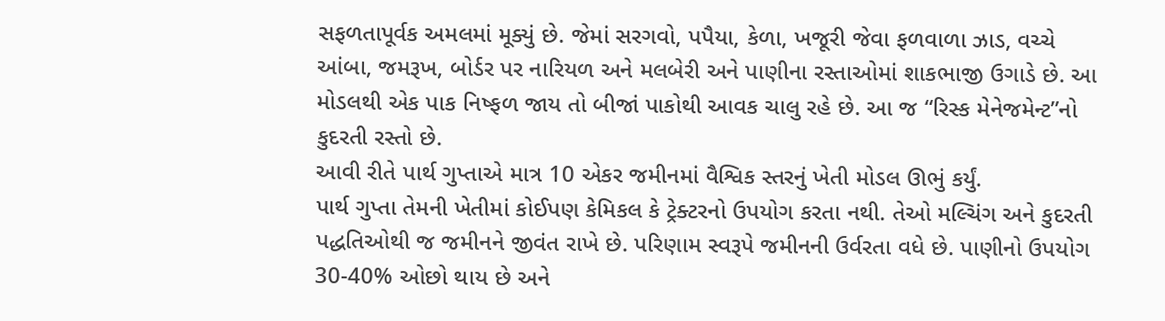સફળતાપૂર્વક અમલમાં મૂક્યું છે. જેમાં સરગવો, પપૈયા, કેળા, ખજૂરી જેવા ફળવાળા ઝાડ, વચ્ચે આંબા, જમરૂખ, બોર્ડર પર નારિયળ અને મલબેરી અને પાણીના રસ્તાઓમાં શાકભાજી ઉગાડે છે. આ મોડલથી એક પાક નિષ્ફળ જાય તો બીજાં પાકોથી આવક ચાલુ રહે છે. આ જ “રિસ્ક મેનેજમેન્ટ”નો કુદરતી રસ્તો છે.
આવી રીતે પાર્થ ગુપ્તાએ માત્ર 10 એકર જમીનમાં વૈશ્વિક સ્તરનું ખેતી મોડલ ઊભું કર્યું.
પાર્થ ગુપ્તા તેમની ખેતીમાં કોઈપણ કેમિકલ કે ટ્રેક્ટરનો ઉપયોગ કરતા નથી. તેઓ મલ્ચિંગ અને કુદરતી પદ્ધતિઓથી જ જમીનને જીવંત રાખે છે. પરિણામ સ્વરૂપે જમીનની ઉર્વરતા વધે છે. પાણીનો ઉપયોગ 30-40% ઓછો થાય છે અને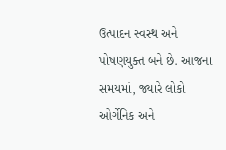ઉત્પાદન સ્વસ્થ અને પોષણયુક્ત બને છે. આજના સમયમાં, જ્યારે લોકો ઓર્ગેનિક અને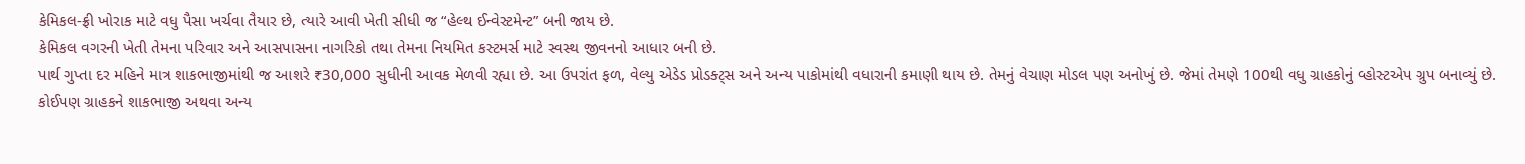કેમિકલ-ફ્રી ખોરાક માટે વધુ પૈસા ખર્ચવા તૈયાર છે, ત્યારે આવી ખેતી સીધી જ “હેલ્થ ઈન્વેસ્ટમેન્ટ” બની જાય છે.
કેમિકલ વગરની ખેતી તેમના પરિવાર અને આસપાસના નાગરિકો તથા તેમના નિયમિત કસ્ટમર્સ માટે સ્વસ્થ જીવનનો આધાર બની છે.
પાર્થ ગુપ્તા દર મહિને માત્ર શાકભાજીમાંથી જ આશરે ₹30,000 સુધીની આવક મેળવી રહ્યા છે. આ ઉપરાંત ફળ, વેલ્યુ એડેડ પ્રોડક્ટ્સ અને અન્ય પાકોમાંથી વધારાની કમાણી થાય છે. તેમનું વેચાણ મોડલ પણ અનોખું છે. જેમાં તેમણે 100થી વધુ ગ્રાહકોનું વ્હોસ્ટએપ ગ્રુપ બનાવ્યું છે.
કોઈપણ ગ્રાહકને શાકભાજી અથવા અન્ય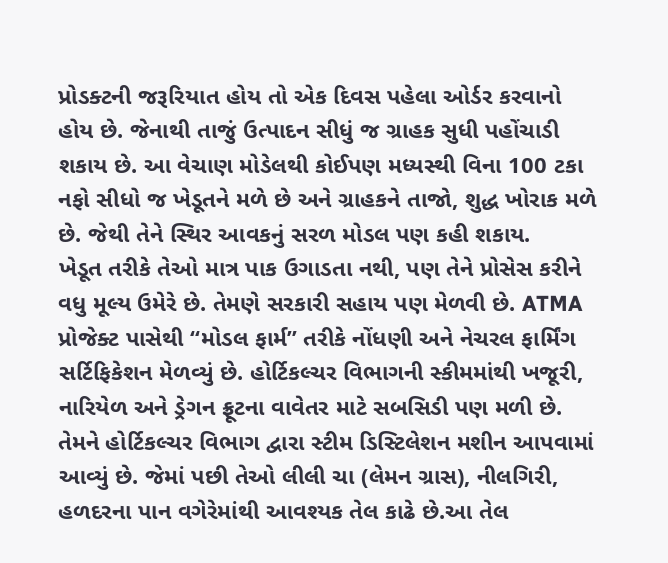પ્રોડક્ટની જરૂરિયાત હોય તો એક દિવસ પહેલા ઓર્ડર કરવાનો હોય છે. જેનાથી તાજું ઉત્પાદન સીધું જ ગ્રાહક સુધી પહોંચાડી શકાય છે. આ વેચાણ મોડેલથી કોઈપણ મધ્યસ્થી વિના 100 ટકા નફો સીધો જ ખેડૂતને મળે છે અને ગ્રાહકને તાજો, શુદ્ધ ખોરાક મળે છે. જેથી તેને સ્થિર આવકનું સરળ મોડલ પણ કહી શકાય.
ખેડૂત તરીકે તેઓ માત્ર પાક ઉગાડતા નથી, પણ તેને પ્રોસેસ કરીને વધુ મૂલ્ય ઉમેરે છે. તેમણે સરકારી સહાય પણ મેળવી છે. ATMA પ્રોજેક્ટ પાસેથી “મોડલ ફાર્મ” તરીકે નોંધણી અને નેચરલ ફાર્મિંગ સર્ટિફિકેશન મેળવ્યું છે. હોર્ટિકલ્ચર વિભાગની સ્કીમમાંથી ખજૂરી, નારિયેળ અને ડ્રેગન ફ્રૂટના વાવેતર માટે સબસિડી પણ મળી છે.
તેમને હોર્ટિકલ્ચર વિભાગ દ્વારા સ્ટીમ ડિસ્ટિલેશન મશીન આપવામાં આવ્યું છે. જેમાં પછી તેઓ લીલી ચા (લેમન ગ્રાસ), નીલગિરી, હળદરના પાન વગેરેમાંથી આવશ્યક તેલ કાઢે છે.આ તેલ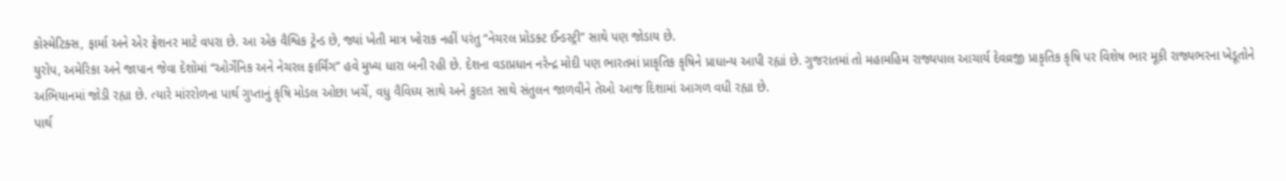કોસ્મેટિક્સ, ફાર્મા અને એર ફ્રેશનર માટે વપરા છે. આ એક વૈશ્વિક ટ્રેન્ડ છે, જ્યાં ખેતી માત્ર ખોરાક નહીં પરંતુ “નેચરલ પ્રોડક્ટ ઈન્ડસ્ટ્રી” સાથે પણ જોડાય છે.
યુરોપ, અમેરિકા અને જાપાન જેવા દેશોમાં “ઓર્ગેનિક અને નેચરલ ફાર્મિંગ” હવે મુખ્ય ધારા બની રહી છે. દેશના વડાપ્રધાન નરેન્દ્ર મોદી પણ ભારતમાં પ્રાકૃતિક કૃષિને પ્રાધાન્ય આપી રહ્યાં છે. ગુજરાતમાં તો મહામહિમ રાજ્યપાલ આચાર્ય દેવવ્રજી પ્રાકૃતિક કૃષિ પર વિશેષ ભાર મૂકી રાજ્યભરના ખેડૂતોને અભિયાનમાં જોડી રહ્યા છે. ત્યારે માંરરોળના પાર્થ ગુપ્તાનું કૃષિ મોડલ ઓછા ખર્ચે, વધુ વૈવિધ્ય સાથે અને કુદરત સાથે સંતુલન જાળવીને તેઓ આજ દિશામાં આગળ વધી રહ્યા છે.
પાર્થ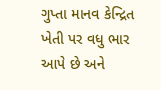ગુપ્તા માનવ કેન્દ્રિત ખેતી પર વધુ ભાર આપે છે અને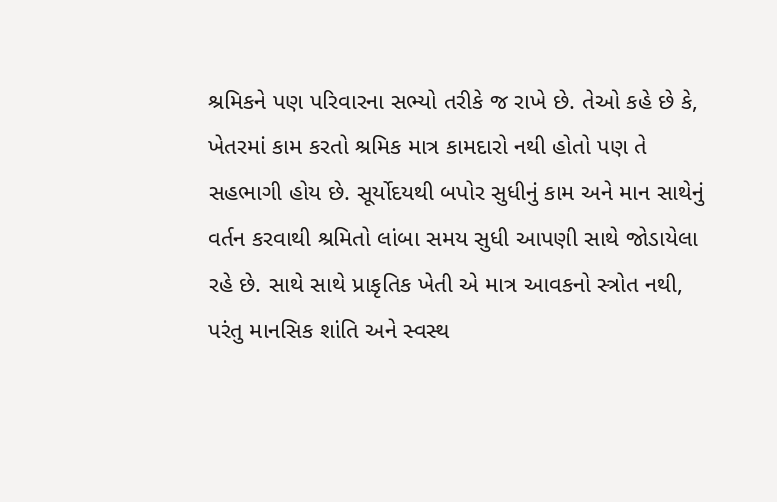શ્રમિકને પણ પરિવારના સભ્યો તરીકે જ રાખે છે. તેઓ કહે છે કે, ખેતરમાં કામ કરતો શ્રમિક માત્ર કામદારો નથી હોતો પણ તે સહભાગી હોય છે. સૂર્યોદયથી બપોર સુધીનું કામ અને માન સાથેનું વર્તન કરવાથી શ્રમિતો લાંબા સમય સુધી આપણી સાથે જોડાયેલા રહે છે. સાથે સાથે પ્રાકૃતિક ખેતી એ માત્ર આવકનો સ્ત્રોત નથી, પરંતુ માનસિક શાંતિ અને સ્વસ્થ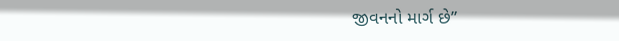જીવનનો માર્ગ છે”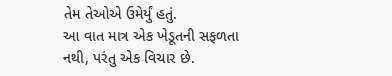તેમ તેઓએ ઉમેર્યું હતું.
આ વાત માત્ર એક ખેડૂતની સફળતા નથી, પરંતુ એક વિચાર છે.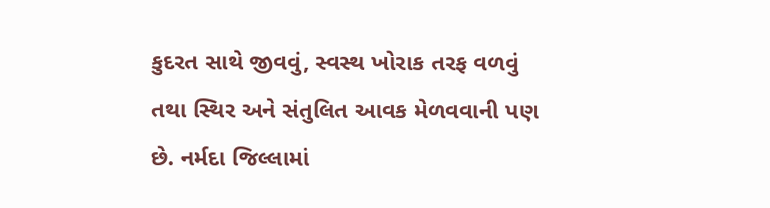કુદરત સાથે જીવવું, સ્વસ્થ ખોરાક તરફ વળવું તથા સ્થિર અને સંતુલિત આવક મેળવવાની પણ છે. નર્મદા જિલ્લામાં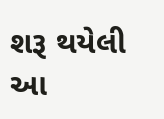શરૂ થયેલી આ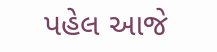પહેલ આજે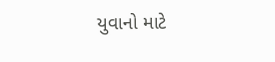યુવાનો માટે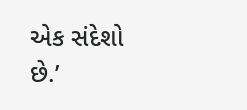એક સંદેશો છે.’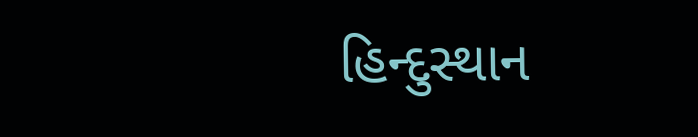હિન્દુસ્થાન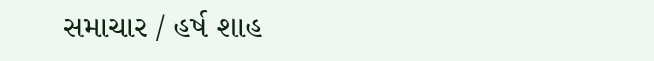સમાચાર / હર્ષ શાહ